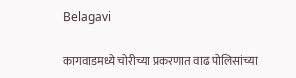Belagavi

कागवाडमध्ये चोरीच्या प्रकरणात वाढ पोलिसांच्या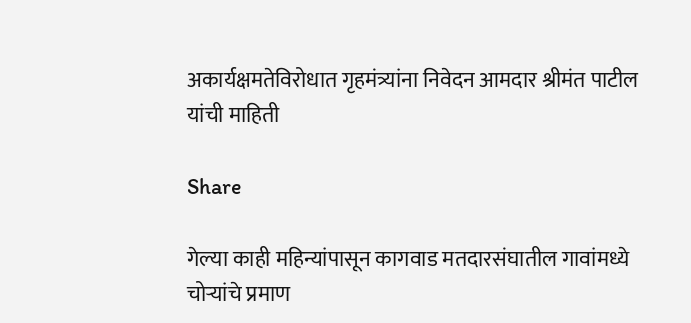अकार्यक्षमतेविरोधात गृहमंत्र्यांना निवेदन आमदार श्रीमंत पाटील यांची माहिती

Share

गेल्या काही महिन्यांपासून कागवाड मतदारसंघातील गावांमध्ये चोऱ्यांचे प्रमाण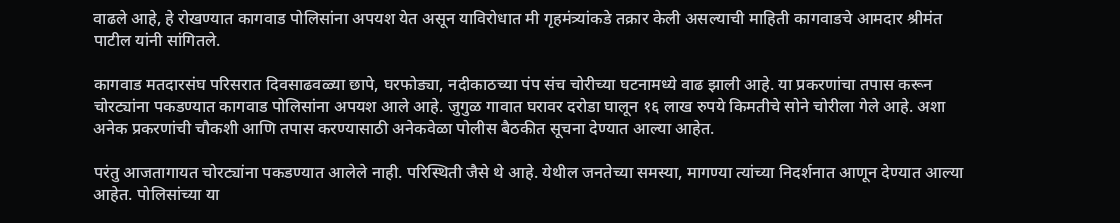वाढले आहे, हे रोखण्यात कागवाड पोलिसांना अपयश येत असून याविरोधात मी गृहमंत्र्यांकडे तक्रार केली असल्याची माहिती कागवाडचे आमदार श्रीमंत पाटील यांनी सांगितले.

कागवाड मतदारसंघ परिसरात दिवसाढवळ्या छापे, घरफोड्या, नदीकाठच्या पंप संच चोरीच्या घटनामध्ये वाढ झाली आहे. या प्रकरणांचा तपास करून चोरट्यांना पकडण्यात कागवाड पोलिसांना अपयश आले आहे. जुगुळ गावात घरावर दरोडा घालून १६ लाख रुपये किमतीचे सोने चोरीला गेले आहे. अशा अनेक प्रकरणांची चौकशी आणि तपास करण्यासाठी अनेकवेळा पोलीस बैठकीत सूचना देण्यात आल्या आहेत.

परंतु आजतागायत चोरट्यांना पकडण्यात आलेले नाही. परिस्थिती जैसे थे आहे. येथील जनतेच्या समस्या, मागण्या त्यांच्या निदर्शनात आणून देण्यात आल्या आहेत. पोलिसांच्या या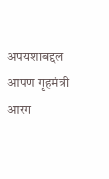अपयशाबद्दल आपण गृहमंत्री आरग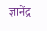ज्ञानेंद्र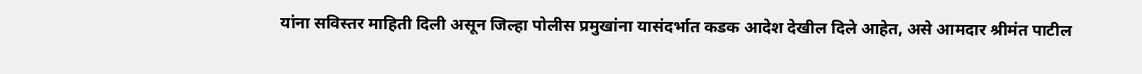यांना सविस्तर माहिती दिली असून जिल्हा पोलीस प्रमुखांना यासंदर्भात कडक आदेश देखील दिले आहेत, असे आमदार श्रीमंत पाटील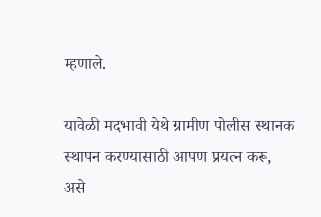म्हणाले.

यावेळी मदभावी येथे ग्रामीण पोलीस स्थानक स्थापन करण्यासाठी आपण प्रयत्न करू, असे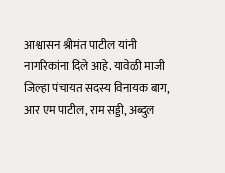आश्वासन श्रीमंत पाटील यांनी नागरिकांना दिले आहे. यावेळी माजी जिल्हा पंचायत सदस्य विनायक बाग, आर एम पाटील, राम सड्डी, अब्दुल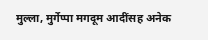मुल्ला, मुर्गेप्पा मगदूम आदींसह अनेक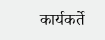कार्यकर्ते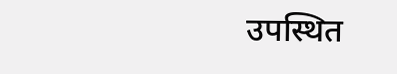उपस्थित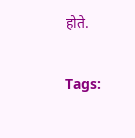होते.

Tags: